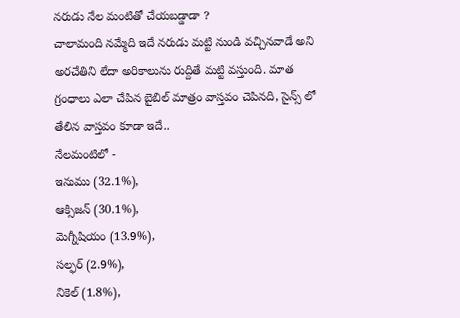నరుడు నేల మంటితో చేయబడ్డాడా ?
చాలామంది నమ్మేది ఇదే నరుడు మట్టి నుండి వచ్చినవాడే అని అరచేతిని లేదా అరికాలును రుద్దితే మట్టి వస్తుంది. మాత గ్రంధాలు ఎలా చేపిన బైబిల్ మాత్రం వాస్తవం చెపినది, సైన్స్ లో తేలిన వాస్తవం కూడా ఇదే..
నేలమంటిలో -
ఇనుము (32.1%),
ఆక్సిజన్ (30.1%),
మెగ్నీషియం (13.9%),
సల్ఫర్ (2.9%),
నికెల్ (1.8%),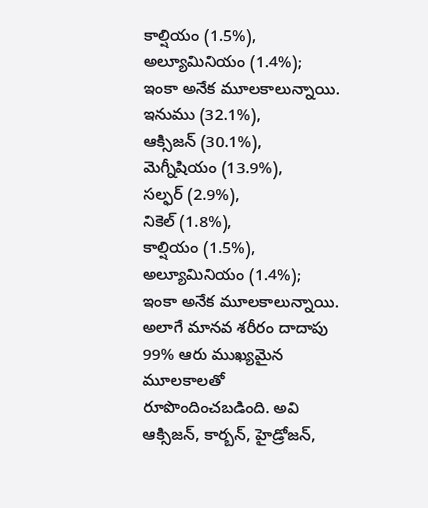కాల్షియం (1.5%),
అల్యూమినియం (1.4%);
ఇంకా అనేక మూలకాలున్నాయి.
ఇనుము (32.1%),
ఆక్సిజన్ (30.1%),
మెగ్నీషియం (13.9%),
సల్ఫర్ (2.9%),
నికెల్ (1.8%),
కాల్షియం (1.5%),
అల్యూమినియం (1.4%);
ఇంకా అనేక మూలకాలున్నాయి.
అలాగే మానవ శరీరం దాదాపు 99% ఆరు ముఖ్యమైన మూలకాలతో రూపొందించబడింది. అవి ఆక్సిజన్, కార్బన్, హైడ్రోజన్,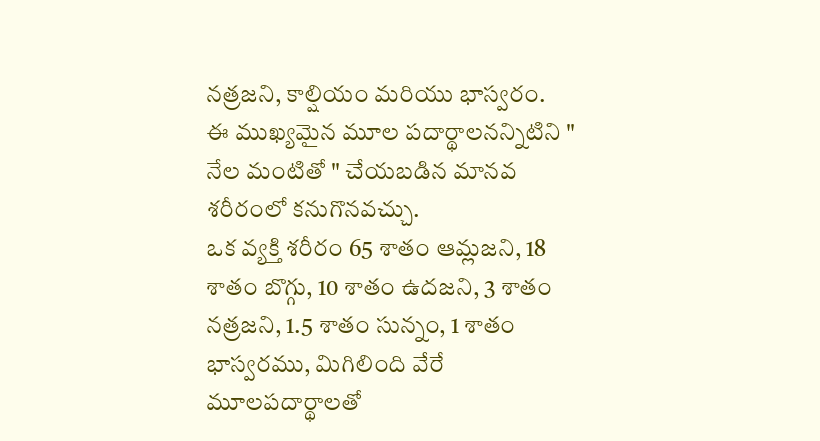నత్రజని, కాల్షియం మరియు భాస్వరం.
ఈ ముఖ్యమైన మూల పదార్థాలనన్నిటిని " నేల మంటితో " చేయబడిన మానవ శరీరంలో కనుగొనవచ్చు.
ఒక వ్యక్తి శరీరం 65 శాతం ఆమ్లజని, 18 శాతం బొగ్గు, 10 శాతం ఉదజని, 3 శాతం నత్రజని, 1.5 శాతం సున్నం, 1 శాతం భాస్వరము, మిగిలింది వేరే మూలపదార్థాలతో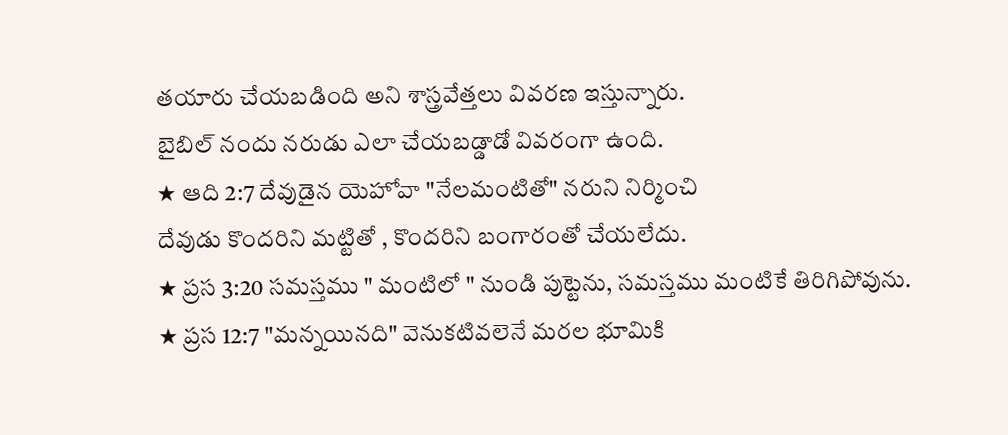తయారు చేయబడింది అని శాస్త్రవేత్తలు వివరణ ఇస్తున్నారు.
బైబిల్ నందు నరుడు ఎలా చేయబడ్డాడో వివరంగా ఉంది.
★ ఆది 2:7 దేవుడైన యెహోవా "నేలమంటితో" నరుని నిర్మించి
దేవుడు కొందరిని మట్టితో , కొందరిని బంగారంతో చేయలేదు.
★ ప్రస 3:20 సమస్తము " మంటిలో " నుండి పుట్టెను, సమస్తము మంటికే తిరిగిపోవును.
★ ప్రస 12:7 "మన్నయినది" వెనుకటివలెనే మరల భూమికి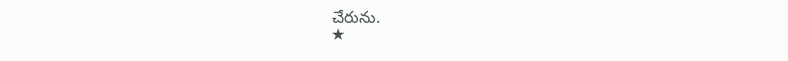చేరును.
★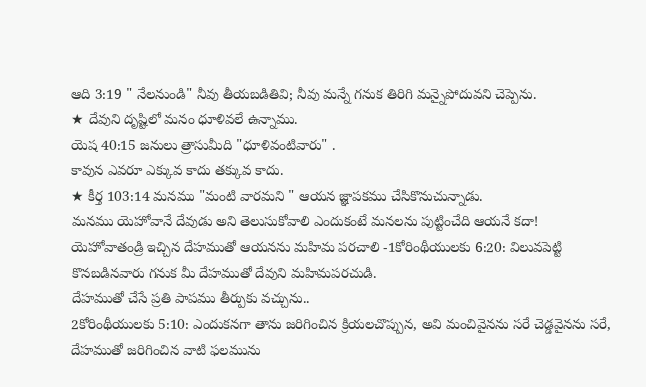ఆది 3:19 " నేలనుండి" నీవు తీయబడితివి; నీవు మన్నే గనుక తిరిగి మన్నైపోదువని చెప్పెను.
★ దేవుని దృష్టిలో మనం ధూళివలే ఉన్నాము.
యెష 40:15 జనులు త్రాసుమీది "ధూళివంటివారు" .
కావున ఎవరూ ఎక్కువ కాదు తక్కువ కాదు.
★ కీర్త 103:14 మనము "మంటి వారమని " ఆయన జ్ఞాపకము చేసికొనుచున్నాడు.
మనము యెహోవానే దేవుడు అని తెలుసుకోవాలి ఎందుకంటే మనలను పుట్టించేది ఆయనే కదా!
యెహోవాతండ్రి ఇచ్చిన దేహముతో ఆయనను మహిమ పరచాలి -1కోరింథీయులకు 6:20: విలువపెట్టి కొనబడినవారు గనుక మీ దేహముతో దేవుని మహిమపరచుడి.
దేహముతో చేసే ప్రతి పాపము తీర్పుకు వచ్చును..
2కోరింథీయులకు 5:10: ఎందుకనగా తాను జరిగించిన క్రియలచొప్పున, అవి మంచివైనను సరే చెడ్డవైనను సరే, దేహముతో జరిగించిన వాటి ఫలమును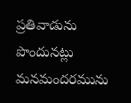ప్రతివాడును పొందునట్లు మనమందరమును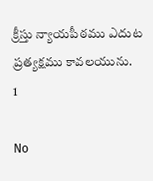క్రీస్తు న్యాయపీఠము ఎదుట ప్రత్యక్షము కావలయును.
1

No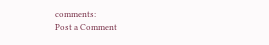comments:
Post a Comment